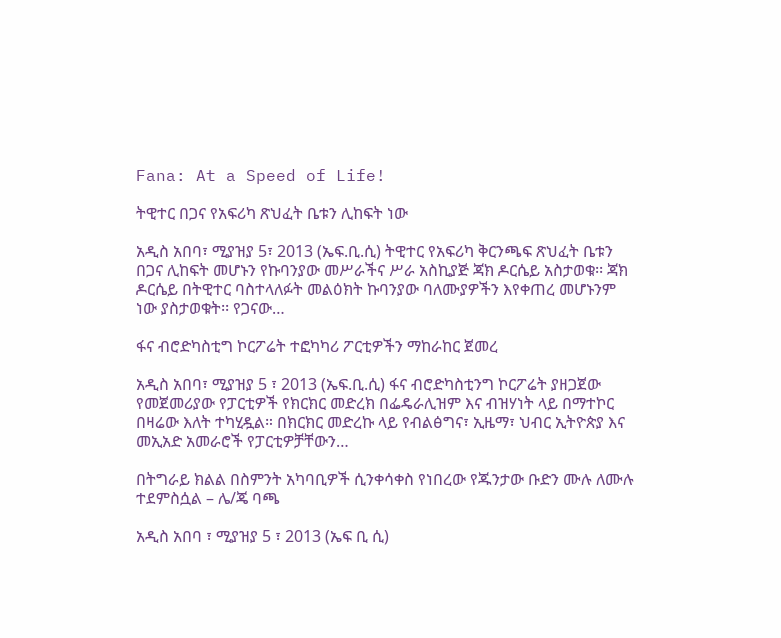Fana: At a Speed of Life!

ትዊተር በጋና የአፍሪካ ጽህፈት ቤቱን ሊከፍት ነው

አዲስ አበባ፣ ሚያዝያ 5፣ 2013 (ኤፍ.ቢ.ሲ) ትዊተር የአፍሪካ ቅርንጫፍ ጽህፈት ቤቱን በጋና ሊከፍት መሆኑን የኩባንያው መሥራችና ሥራ አስኪያጅ ጃክ ዶርሴይ አስታወቁ፡፡ ጃክ ዶርሴይ በትዊተር ባስተላለፉት መልዕክት ኩባንያው ባለሙያዎችን እየቀጠረ መሆኑንም ነው ያስታወቁት፡፡ የጋናው…

ፋና ብሮድካስቲግ ኮርፖሬት ተፎካካሪ ፖርቲዎችን ማከራከር ጀመረ

አዲስ አበባ፣ ሚያዝያ 5 ፣ 2013 (ኤፍ.ቢ.ሲ) ፋና ብሮድካስቲንግ ኮርፖሬት ያዘጋጀው የመጀመሪያው የፓርቲዎች የክርክር መድረክ በፌዴራሊዝም እና ብዝሃነት ላይ በማተኮር በዛሬው እለት ተካሂዷል። በክርክር መድረኩ ላይ የብልፅግና፣ ኢዜማ፣ ህብር ኢትዮጵያ እና መኢአድ አመራሮች የፓርቲዎቻቸውን…

በትግራይ ክልል በስምንት አካባቢዎች ሲንቀሳቀስ የነበረው የጁንታው ቡድን ሙሉ ለሙሉ ተደምስሷል – ሌ/ጄ ባጫ

አዲስ አበባ ፣ ሚያዝያ 5 ፣ 2013 (ኤፍ ቢ ሲ)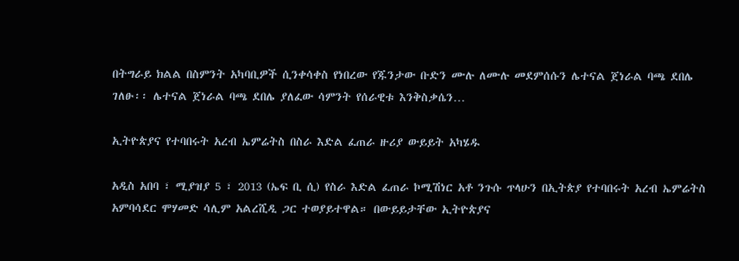በትግራይ ክልል በስምንት አካባቢዎች ሲንቀሳቀስ የነበረው የጁንታው ቡድን ሙሉ ለሙሉ መደምሰሱን ሌተናል ጀነራል ባጫ ደበሌ ገለፁ፡፡ ሌተናል ጀነራል ባጫ ደበሌ ያለፈው ሳምንት የሰራዊቱ እንቅስቃሴን…

ኢትዮጵያና የተባበሩት አረብ ኤምሬትስ በስራ እድል ፈጠራ ዙሪያ ውይይት አካሄዱ

አዲስ አበባ ፣ ሚያዝያ 5 ፣ 2013 (ኤፍ ቢ ሲ) የስራ እድል ፈጠራ ኮሚሽነር አቶ ንጉሱ ጥላሁን በኢትጵያ የተባበሩት አረብ ኤምሬትስ አምባሳደር ሞሃመድ ሳሊም አልረሺዲ ጋር ተወያይተዋል። በውይይታቸው ኢትዮጵያና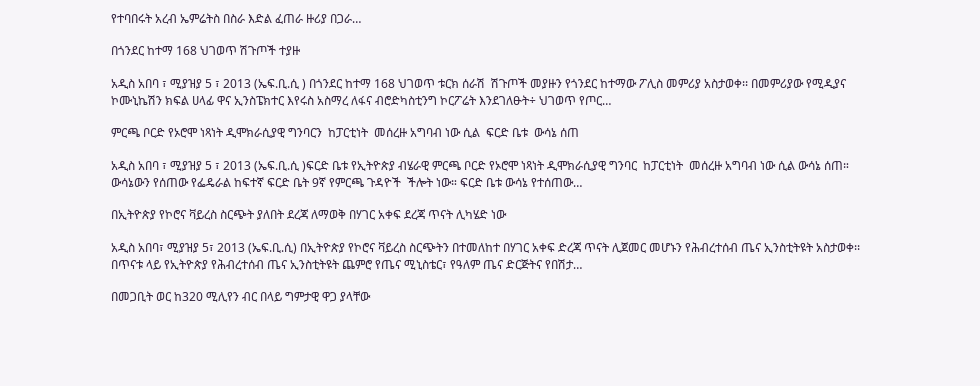የተባበሩት አረብ ኤምሬትስ በስራ እድል ፈጠራ ዙሪያ በጋራ…

በጎንደር ከተማ 168 ህገወጥ ሽጉጦች ተያዙ

አዲስ አበባ ፣ ሚያዝያ 5 ፣ 2013 (ኤፍ.ቢ.ሲ ) በጎንደር ከተማ 168 ህገወጥ ቱርክ ሰራሽ  ሽጉጦች መያዙን የጎንደር ከተማው ፖሊስ መምሪያ አስታወቀ፡፡ በመምሪያው የሚዲያና ኮሙኒኬሽን ክፍል ሀላፊ ዋና ኢንስፔክተር እየሩስ አስማረ ለፋና ብሮድካስቲንግ ኮርፖሬት እንደገለፁት÷ ህገወጥ የጦር…

ምርጫ ቦርድ የኦሮሞ ነጻነት ዲሞክራሲያዊ ግንባርን  ከፓርቲነት  መሰረዙ አግባብ ነው ሲል  ፍርድ ቤቱ  ውሳኔ ሰጠ

አዲስ አበባ ፣ ሚያዝያ 5 ፣ 2013 (ኤፍ.ቢ.ሲ )ፍርድ ቤቱ የኢትዮጵያ ብሄራዊ ምርጫ ቦርድ የኦሮሞ ነጻነት ዲሞክራሲያዊ ግንባር  ከፓርቲነት  መሰረዙ አግባብ ነው ሲል ውሳኔ ሰጠ። ውሳኔውን የሰጠው የፌዴራል ከፍተኛ ፍርድ ቤት 9ኛ የምርጫ ጉዳዮች  ችሎት ነው። ፍርድ ቤቱ ውሳኔ የተሰጠው…

በኢትዮጵያ የኮሮና ቫይረስ ስርጭት ያለበት ደረጃ ለማወቅ በሃገር አቀፍ ደረጃ ጥናት ሊካሄድ ነው

አዲስ አበባ፣ ሚያዝያ 5፣ 2013 (ኤፍ.ቢ.ሲ) በኢትዮጵያ የኮሮና ቫይረስ ስርጭትን በተመለከተ በሃገር አቀፍ ድረጃ ጥናት ሊጀመር መሆኑን የሕብረተሰብ ጤና ኢንስቲትዩት አስታወቀ፡፡ በጥናቱ ላይ የኢትዮጵያ የሕብረተሰብ ጤና ኢንስቲትዩት ጨምሮ የጤና ሚኒስቴር፣ የዓለም ጤና ድርጅትና የበሽታ…

በመጋቢት ወር ከ320 ሚሊየን ብር በላይ ግምታዊ ዋጋ ያላቸው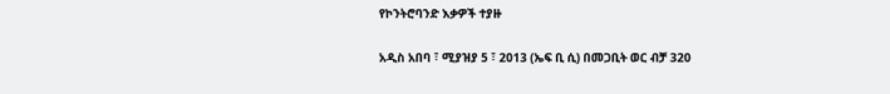የኮንትሮባንድ እቃዎች ተያዙ

አዲስ አበባ ፣ ሚያዝያ 5 ፣ 2013 (ኤፍ ቢ ሲ) በመጋቢት ወር ብቻ 320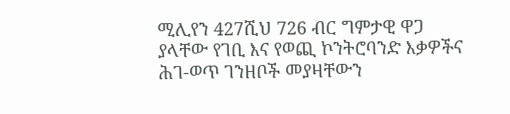ሚሊየን 427ሺህ 726 ብር ግምታዊ ዋጋ ያላቸው የገቢ እና የወጪ ኮንትሮባንድ እቃዎችና ሕገ-ወጥ ገንዘቦች መያዛቸውን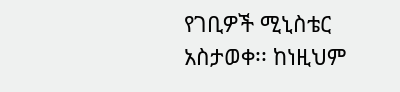የገቢዎች ሚኒስቴር አስታወቀ፡፡ ከነዚህም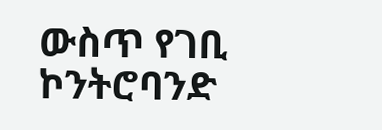ውስጥ የገቢ ኮንትሮባንድ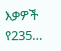እቃዎች የ235…